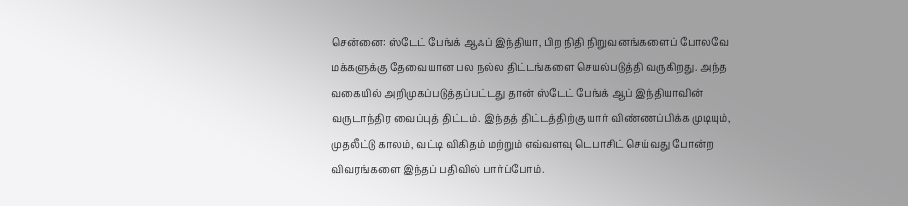சென்னை: ஸ்டேட் பேங்க் ஆஃப் இந்தியா, பிற நிதி நிறுவனங்களைப் போலவே மக்களுக்கு தேவையான பல நல்ல திட்டங்களை செயல்படுத்தி வருகிறது. அந்த வகையில் அறிமுகப்படுத்தப்பட்டது தான் ஸ்டேட் பேங்க் ஆப் இந்தியாவின் வருடாந்திர வைப்புத் திட்டம். இந்தத் திட்டத்திற்கு யார் விண்ணப்பிக்க முடியும், முதலீட்டு காலம், வட்டி விகிதம் மற்றும் எவ்வளவு டெபாசிட் செய்வது போன்ற விவரங்களை இந்தப் பதிவில் பார்ப்போம்.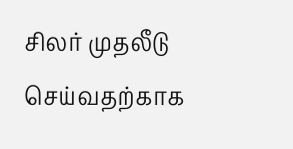சிலர் முதலீடு செய்வதற்காக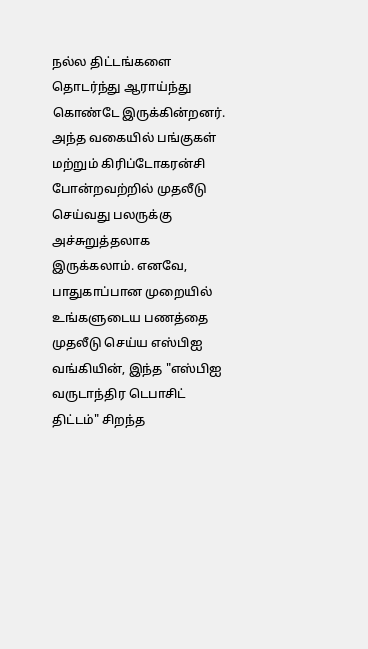நல்ல திட்டங்களை தொடர்ந்து ஆராய்ந்து கொண்டே இருக்கின்றனர். அந்த வகையில் பங்குகள் மற்றும் கிரிப்டோகரன்சி போன்றவற்றில் முதலீடு செய்வது பலருக்கு அச்சுறுத்தலாக இருக்கலாம். எனவே, பாதுகாப்பான முறையில் உங்களுடைய பணத்தை முதலீடு செய்ய எஸ்பிஐ வங்கியின், இந்த "எஸ்பிஐ வருடாந்திர டெபாசிட் திட்டம்" சிறந்த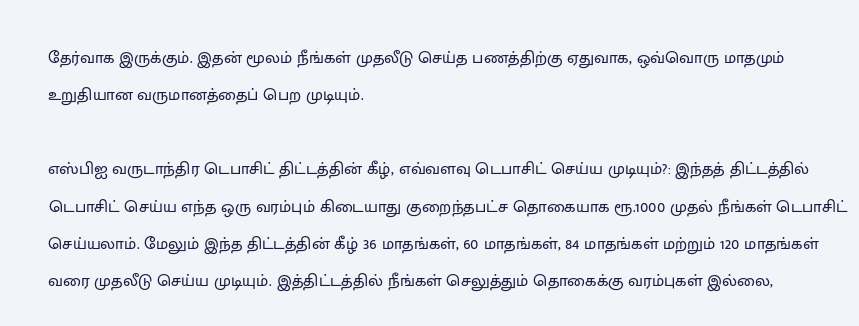தேர்வாக இருக்கும். இதன் மூலம் நீங்கள் முதலீடு செய்த பணத்திற்கு ஏதுவாக, ஒவ்வொரு மாதமும் உறுதியான வருமானத்தைப் பெற முடியும்.

எஸ்பிஐ வருடாந்திர டெபாசிட் திட்டத்தின் கீழ், எவ்வளவு டெபாசிட் செய்ய முடியும்?: இந்தத் திட்டத்தில் டெபாசிட் செய்ய எந்த ஒரு வரம்பும் கிடையாது குறைந்தபட்ச தொகையாக ரூ.1000 முதல் நீங்கள் டெபாசிட் செய்யலாம். மேலும் இந்த திட்டத்தின் கீழ் 36 மாதங்கள், 60 மாதங்கள், 84 மாதங்கள் மற்றும் 120 மாதங்கள் வரை முதலீடு செய்ய முடியும். இத்திட்டத்தில் நீங்கள் செலுத்தும் தொகைக்கு வரம்புகள் இல்லை,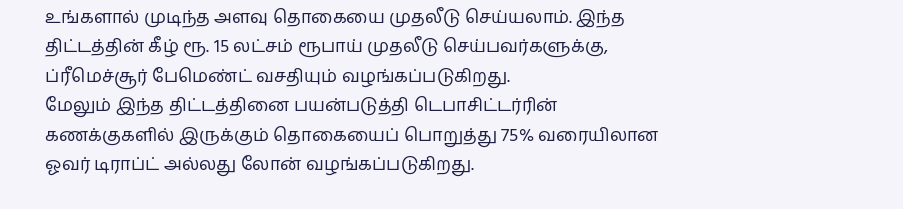உங்களால் முடிந்த அளவு தொகையை முதலீடு செய்யலாம். இந்த திட்டத்தின் கீழ் ரூ. 15 லட்சம் ரூபாய் முதலீடு செய்பவர்களுக்கு, ப்ரீமெச்சூர் பேமெண்ட் வசதியும் வழங்கப்படுகிறது.
மேலும் இந்த திட்டத்தினை பயன்படுத்தி டெபாசிட்டர்ரின் கணக்குகளில் இருக்கும் தொகையைப் பொறுத்து 75% வரையிலான ஓவர் டிராப்ட் அல்லது லோன் வழங்கப்படுகிறது.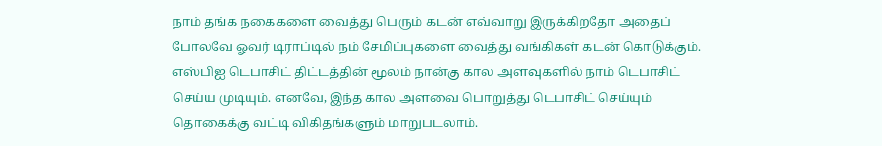நாம் தங்க நகைகளை வைத்து பெரும் கடன் எவ்வாறு இருக்கிறதோ அதைப் போலவே ஓவர் டிராப்டில் நம் சேமிப்புகளை வைத்து வங்கிகள் கடன் கொடுக்கும்.
எஸ்பிஐ டெபாசிட் திட்டத்தின் மூலம் நான்கு கால அளவுகளில் நாம் டெபாசிட் செய்ய முடியும். எனவே, இந்த கால அளவை பொறுத்து டெபாசிட் செய்யும் தொகைக்கு வட்டி விகிதங்களும் மாறுபடலாம்.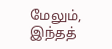மேலும், இந்தத்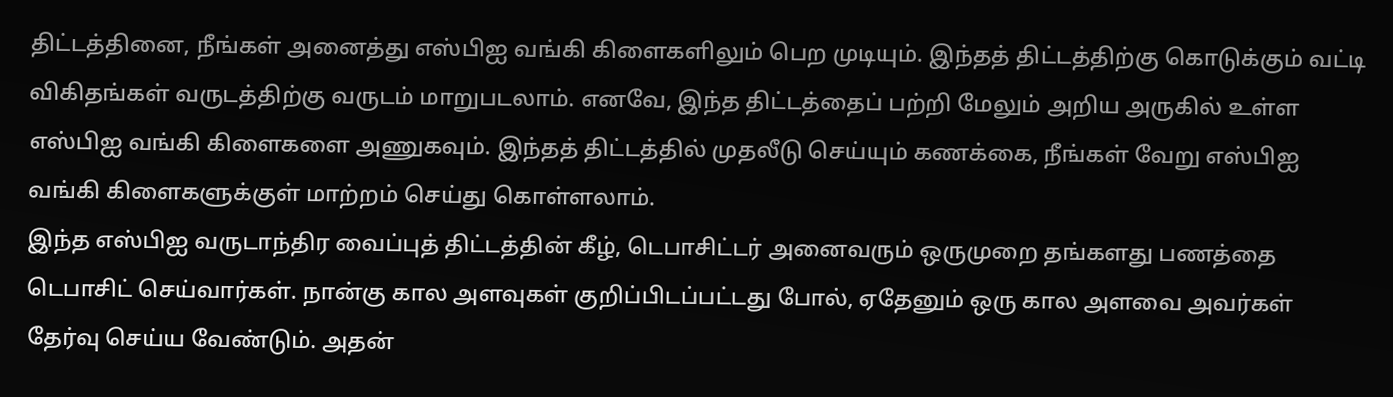திட்டத்தினை, நீங்கள் அனைத்து எஸ்பிஐ வங்கி கிளைகளிலும் பெற முடியும். இந்தத் திட்டத்திற்கு கொடுக்கும் வட்டி விகிதங்கள் வருடத்திற்கு வருடம் மாறுபடலாம். எனவே, இந்த திட்டத்தைப் பற்றி மேலும் அறிய அருகில் உள்ள எஸ்பிஐ வங்கி கிளைகளை அணுகவும். இந்தத் திட்டத்தில் முதலீடு செய்யும் கணக்கை, நீங்கள் வேறு எஸ்பிஐ வங்கி கிளைகளுக்குள் மாற்றம் செய்து கொள்ளலாம்.
இந்த எஸ்பிஐ வருடாந்திர வைப்புத் திட்டத்தின் கீழ், டெபாசிட்டர் அனைவரும் ஒருமுறை தங்களது பணத்தை டெபாசிட் செய்வார்கள். நான்கு கால அளவுகள் குறிப்பிடப்பட்டது போல், ஏதேனும் ஒரு கால அளவை அவர்கள் தேர்வு செய்ய வேண்டும். அதன்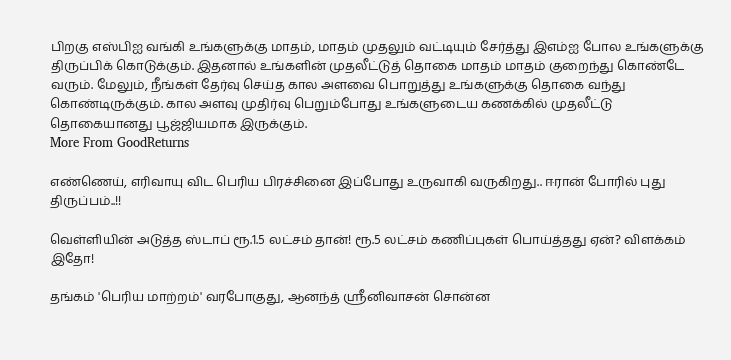பிறகு எஸ்பிஐ வங்கி உங்களுக்கு மாதம், மாதம் முதலும் வட்டியும் சேர்த்து இஎம்ஐ போல உங்களுக்கு திருப்பிக் கொடுக்கும். இதனால் உங்களின் முதலீட்டுத் தொகை மாதம் மாதம் குறைந்து கொண்டே வரும். மேலும், நீங்கள் தேர்வு செய்த கால அளவை பொறுத்து உங்களுக்கு தொகை வந்து கொண்டிருக்கும். கால அளவு முதிர்வு பெறும்போது உங்களுடைய கணக்கில் முதலீட்டு தொகையானது பூஜ்ஜியமாக இருக்கும்.
More From GoodReturns

எண்ணெய், எரிவாயு விட பெரிய பிரச்சினை இப்போது உருவாகி வருகிறது.. ஈரான் போரில் புது திருப்பம்..!!

வெள்ளியின் அடுத்த ஸ்டாப் ரூ.1.5 லட்சம் தான்! ரூ.5 லட்சம் கணிப்புகள் பொய்த்தது ஏன்? விளக்கம் இதோ!

தங்கம் 'பெரிய மாற்றம்' வரபோகுது, ஆனந்த் ஸ்ரீனிவாசன் சொன்ன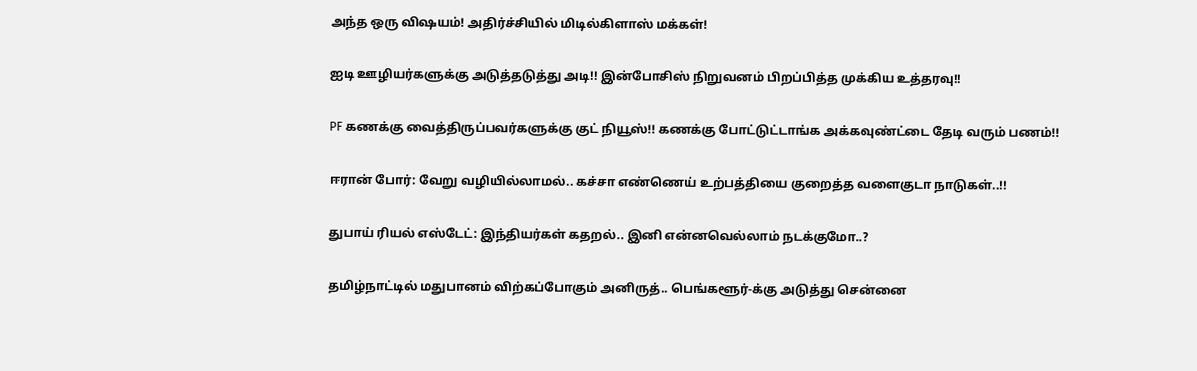அந்த ஒரு விஷயம்! அதிர்ச்சியில் மிடில்கிளாஸ் மக்கள்!

ஐடி ஊழியர்களுக்கு அடுத்தடுத்து அடி!! இன்போசிஸ் நிறுவனம் பிறப்பித்த முக்கிய உத்தரவு!!

PF கணக்கு வைத்திருப்பவர்களுக்கு குட் நியூஸ்!! கணக்கு போட்டுட்டாங்க அக்கவுண்ட்டை தேடி வரும் பணம்!!

ஈரான் போர்: வேறு வழியில்லாமல்.. கச்சா எண்ணெய் உற்பத்தியை குறைத்த வளைகுடா நாடுகள்..!!

துபாய் ரியல் எஸ்டேட்: இந்தியர்கள் கதறல்.. இனி என்னவெல்லாம் நடக்குமோ..?

தமிழ்நாட்டில் மதுபானம் விற்கப்போகும் அனிருத்.. பெங்களூர்-க்கு அடுத்து சென்னை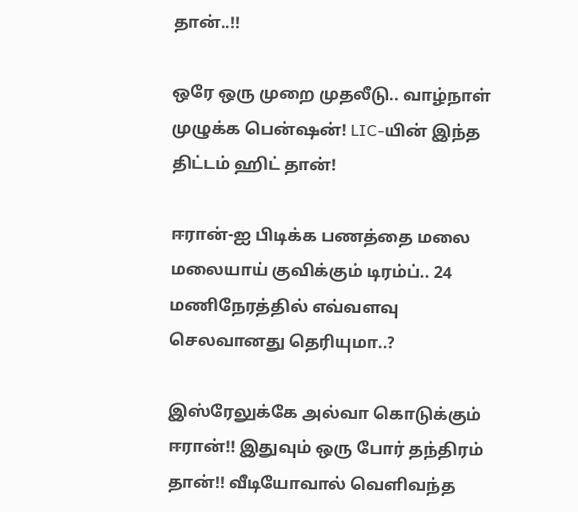தான்..!!

ஒரே ஒரு முறை முதலீடு.. வாழ்நாள் முழுக்க பென்ஷன்! LIC-யின் இந்த திட்டம் ஹிட் தான்!

ஈரான்-ஐ பிடிக்க பணத்தை மலை மலையாய் குவிக்கும் டிரம்ப்.. 24 மணிநேரத்தில் எவ்வளவு செலவானது தெரியுமா..?

இஸ்ரேலுக்கே அல்வா கொடுக்கும் ஈரான்!! இதுவும் ஒரு போர் தந்திரம் தான்!! வீடியோவால் வெளிவந்த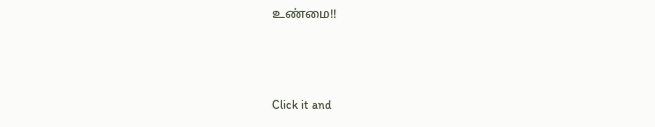உண்மை!!



Click it and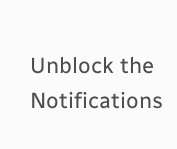Unblock the Notifications